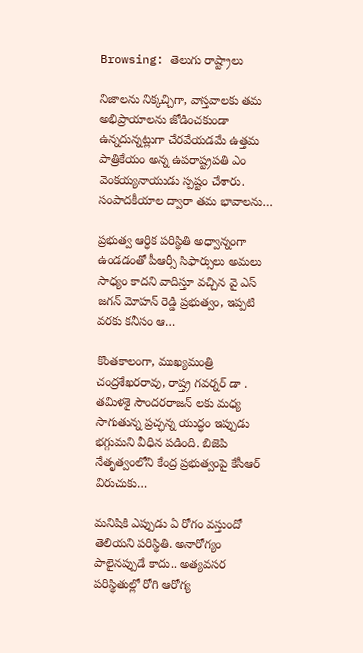Browsing: తెలుగు రాష్ట్రాలు

నిజాలను నిక్కచ్చిగా, వాస్తవాలకు తమ అభిప్రాయాలను జోడించకుండా ఉన్నదున్నట్లుగా చేరవేయడమే ఉత్తమ పాత్రికేయం అన్న ఉపరాష్ట్రపతి ఎం వెంకయ్యనాయుడు స్పష్టం చేశారు.  సంపాదకీయాల ద్వారా తమ భావాలను…

ప్రభుత్వ ఆర్ధిక పరిస్థితి అధ్వాన్నంగా ఉండడంతో పీఆర్సీ సిఫార్సులు అమలు సాధ్యం కాదని వాదిస్తూ వచ్చిన వై ఎస్ జగన్ మోహన్ రెడ్డి ప్రభుత్వం, ఇప్పటి వరకు కనీసం ఆ…

కొంతకాలంగా, ముఖ్యమంత్రి చంద్రశేఖరరావు, రాష్త్ర గవర్నర్ డా . తమిళశై సౌందరరాజన్ లకు మధ్య సాగుతున్న ప్రచ్ఛన్న యుద్ధం ఇప్పుడు భగ్గుమని వీధిన పడింది. బిజెపి నేతృత్వంలోని కేంద్ర ప్రభుత్వంపై కేసీఆర్ విరుచుకు…

మనిషికి ఎప్పుడు ఏ రోగం వస్తుందో తెలియని పరిస్థితి. అనారోగ్యం పాలైనప్పుడే కాదు.. అత్యవసర పరిస్థితుల్లో రోగి ఆరోగ్య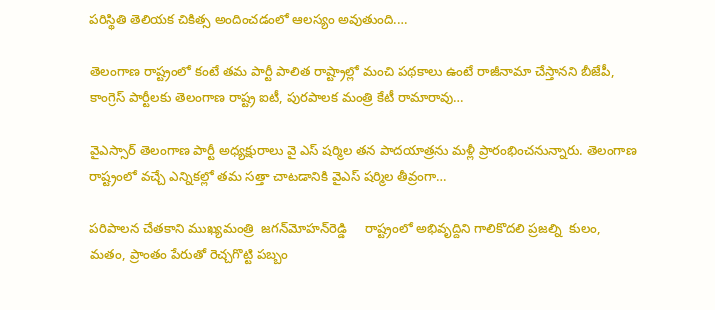పరిస్థితి తెలియక చికిత్స అందించడంలో ఆలస్యం అవుతుంది.…

తెలంగాణ రాష్ట్రంలో కంటే తమ పార్టీ పాలిత రాష్ట్రాల్లో మంచి పథకాలు ఉంటే రాజీనామా చేస్తానని బీజేపీ, కాంగ్రెస్ పార్టీలకు తెలంగాణ రాష్ట్ర ఐటీ, పురపాలక మంత్రి కేటీ రామారావు…

వైఎస్సార్‌ తెలంగాణ పార్టీ అధ్యక్షురాలు వై ఎస్ షర్మిల తన పాదయాత్రను మళ్లీ ప్రారంభించనున్నారు. తెలంగాణ రాష్ట్రంలో వచ్చే ఎన్నికల్లో తమ సత్తా చాటడానికి వైఎస్ షర్మిల తీవ్రంగా…

పరిపాలన చేతకాని ముఖ్యమంత్రి  జగన్‌మోహన్‌రెడ్డి     రాష్ట్రంలో అభివృద్దిని గాలికొదలి ప్రజల్ని  కులం, మతం, ప్రాంతం పేరుతో రెచ్చగొట్టి పబ్బం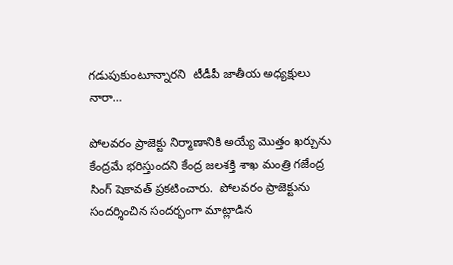గడుపుకుంటూన్నారని  టీడీపీ జాతీయ అధ్యక్షులు  నారా…

పోలవ‌రం ప్రాజెక్టు నిర్మాణానికి అయ్యే మొత్తం ఖ‌ర్చును కేంద్ర‌మే భ‌రిస్తుంద‌ని కేంద్ర జ‌లశ‌క్తి శాఖ మంత్రి గ‌జేంద్ర సింగ్ షెకావ‌త్ ప్ర‌క‌టించారు.  పోల‌వరం ప్రాజెక్టును సంద‌ర్శించిన సంద‌ర్భంగా మాట్లాడిన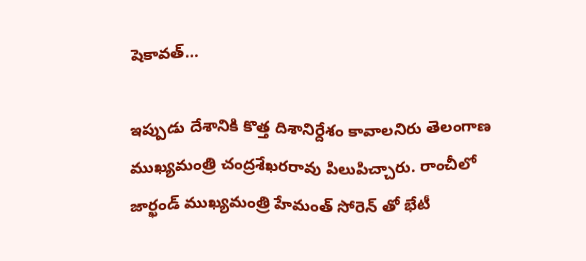షెకావ‌త్…

ఇప్పుడు దేశానికి కొత్త దిశానిర్దేశం కావాలనిరు తెలంగాణ ముఖ్యమంత్రి చంద్రశేఖరరావు పిలుపిచ్చారు. రాంచీలో జార్ఖండ్ ముఖ్యమంత్రి హేమంత్ సోరెన్ తో భేటీ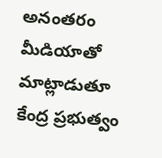అనంతరం మీడియాతో మాట్లాడుతూ కేంద్ర ప్ర‌భుత్వం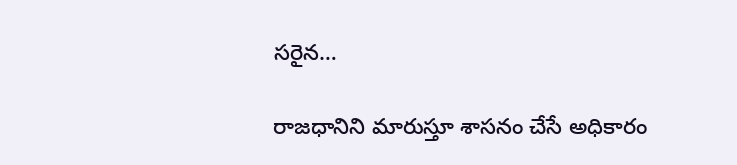స‌రైన…

రాజధానిని మారుస్తూ శాసనం చేసే అధికారం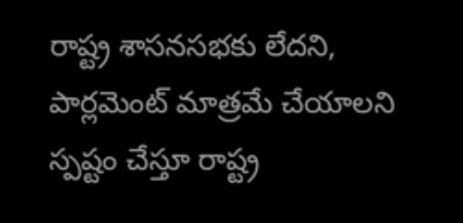రాష్ట్ర శాసనసభకు లేదని, పార్లమెంట్ మాత్రమే చేయాలని స్పష్టం చేస్తూ రాష్ట్ర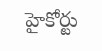హైకోర్టు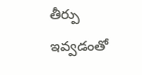తీర్పు ఇవ్వడంతో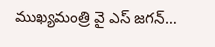ముఖ్యమంత్రి వై ఎస్ జగన్…